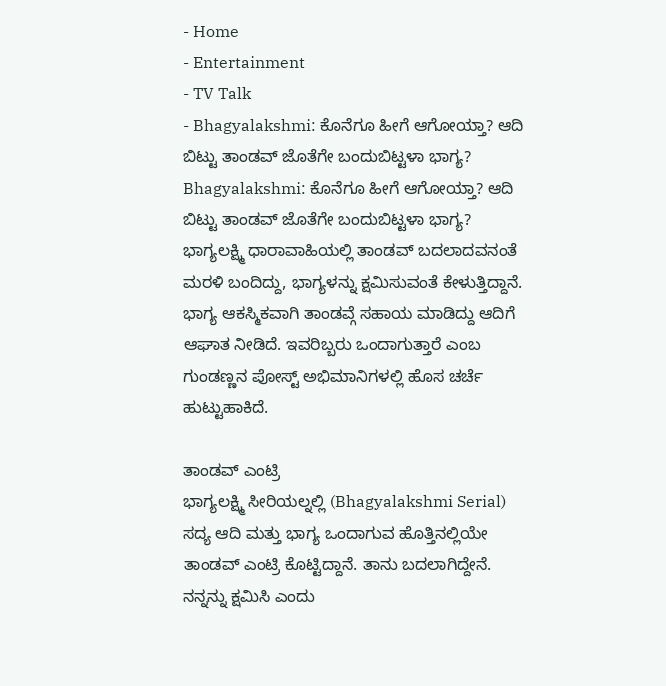- Home
- Entertainment
- TV Talk
- Bhagyalakshmi: ಕೊನೆಗೂ ಹೀಗೆ ಆಗೋಯ್ತಾ? ಆದಿ ಬಿಟ್ಟು ತಾಂಡವ್ ಜೊತೆಗೇ ಬಂದುಬಿಟ್ಟಳಾ ಭಾಗ್ಯ?
Bhagyalakshmi: ಕೊನೆಗೂ ಹೀಗೆ ಆಗೋಯ್ತಾ? ಆದಿ ಬಿಟ್ಟು ತಾಂಡವ್ ಜೊತೆಗೇ ಬಂದುಬಿಟ್ಟಳಾ ಭಾಗ್ಯ?
ಭಾಗ್ಯಲಕ್ಷ್ಮಿ ಧಾರಾವಾಹಿಯಲ್ಲಿ ತಾಂಡವ್ ಬದಲಾದವನಂತೆ ಮರಳಿ ಬಂದಿದ್ದು, ಭಾಗ್ಯಳನ್ನು ಕ್ಷಮಿಸುವಂತೆ ಕೇಳುತ್ತಿದ್ದಾನೆ. ಭಾಗ್ಯ ಆಕಸ್ಮಿಕವಾಗಿ ತಾಂಡವ್ಗೆ ಸಹಾಯ ಮಾಡಿದ್ದು ಆದಿಗೆ ಆಘಾತ ನೀಡಿದೆ. ಇವರಿಬ್ಬರು ಒಂದಾಗುತ್ತಾರೆ ಎಂಬ ಗುಂಡಣ್ಣನ ಪೋಸ್ಟ್ ಅಭಿಮಾನಿಗಳಲ್ಲಿ ಹೊಸ ಚರ್ಚೆ ಹುಟ್ಟುಹಾಕಿದೆ.

ತಾಂಡವ್ ಎಂಟ್ರಿ
ಭಾಗ್ಯಲಕ್ಷ್ಮಿ ಸೀರಿಯಲ್ನಲ್ಲಿ (Bhagyalakshmi Serial) ಸದ್ಯ ಆದಿ ಮತ್ತು ಭಾಗ್ಯ ಒಂದಾಗುವ ಹೊತ್ತಿನಲ್ಲಿಯೇ ತಾಂಡವ್ ಎಂಟ್ರಿ ಕೊಟ್ಟಿದ್ದಾನೆ. ತಾನು ಬದಲಾಗಿದ್ದೇನೆ. ನನ್ನನ್ನು ಕ್ಷಮಿಸಿ ಎಂದು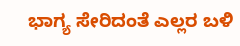ಭಾಗ್ಯ ಸೇರಿದಂತೆ ಎಲ್ಲರ ಬಳಿ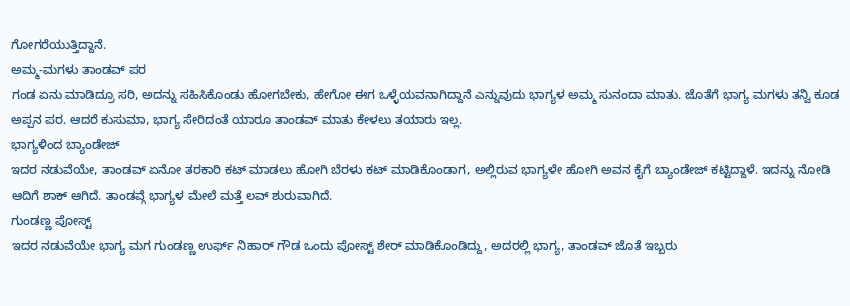ಗೋಗರೆಯುತ್ತಿದ್ದಾನೆ.
ಅಮ್ಮ-ಮಗಳು ತಾಂಡವ್ ಪರ
ಗಂಡ ಏನು ಮಾಡಿದ್ರೂ ಸರಿ, ಅದನ್ನು ಸಹಿಸಿಕೊಂಡು ಹೋಗಬೇಕು, ಹೇಗೋ ಈಗ ಒಳ್ಳೆಯವನಾಗಿದ್ದಾನೆ ಎನ್ನುವುದು ಭಾಗ್ಯಳ ಅಮ್ಮ ಸುನಂದಾ ಮಾತು. ಜೊತೆಗೆ ಭಾಗ್ಯ ಮಗಳು ತನ್ವಿ ಕೂಡ ಅಪ್ಪನ ಪರ. ಆದರೆ ಕುಸುಮಾ, ಭಾಗ್ಯ ಸೇರಿದಂತೆ ಯಾರೂ ತಾಂಡವ್ ಮಾತು ಕೇಳಲು ತಯಾರು ಇಲ್ಲ.
ಭಾಗ್ಯಳಿಂದ ಬ್ಯಾಂಡೇಜ್
ಇದರ ನಡುವೆಯೇ, ತಾಂಡವ್ ಏನೋ ತರಕಾರಿ ಕಟ್ ಮಾಡಲು ಹೋಗಿ ಬೆರಳು ಕಟ್ ಮಾಡಿಕೊಂಡಾಗ, ಅಲ್ಲಿರುವ ಭಾಗ್ಯಳೇ ಹೋಗಿ ಅವನ ಕೈಗೆ ಬ್ಯಾಂಡೇಜ್ ಕಟ್ಟಿದ್ದಾಳೆ. ಇದನ್ನು ನೋಡಿ ಆದಿಗೆ ಶಾಕ್ ಆಗಿದೆ. ತಾಂಡವ್ಗೆ ಭಾಗ್ಯಳ ಮೇಲೆ ಮತ್ತೆ ಲವ್ ಶುರುವಾಗಿದೆ.
ಗುಂಡಣ್ಣ ಪೋಸ್ಟ್
ಇದರ ನಡುವೆಯೇ ಭಾಗ್ಯ ಮಗ ಗುಂಡಣ್ಣ ಉರ್ಫ್ ನಿಹಾರ್ ಗೌಡ ಒಂದು ಪೋಸ್ಟ್ ಶೇರ್ ಮಾಡಿಕೊಂಡಿದ್ದು, ಅದರಲ್ಲಿ ಭಾಗ್ಯ, ತಾಂಡವ್ ಜೊತೆ ಇಬ್ಬರು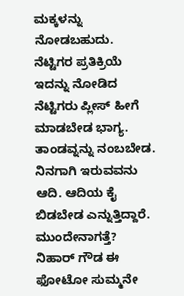ಮಕ್ಕಳನ್ನು ನೋಡಬಹುದು.
ನೆಟ್ಟಿಗರ ಪ್ರತಿಕ್ರಿಯೆ
ಇದನ್ನು ನೋಡಿದ ನೆಟ್ಟಿಗರು ಪ್ಲೀಸ್ ಹೀಗೆ ಮಾಡಬೇಡ ಭಾಗ್ಯ. ತಾಂಡವ್ನನ್ನು ನಂಬಬೇಡ. ನಿನಗಾಗಿ ಇರುವವನು ಆದಿ. ಆದಿಯ ಕೈ ಬಿಡಬೇಡ ಎನ್ನುತ್ತಿದ್ದಾರೆ.
ಮುಂದೇನಾಗತ್ತೆ?
ನಿಹಾರ್ ಗೌಡ ಈ ಫೋಟೋ ಸುಮ್ಮನೇ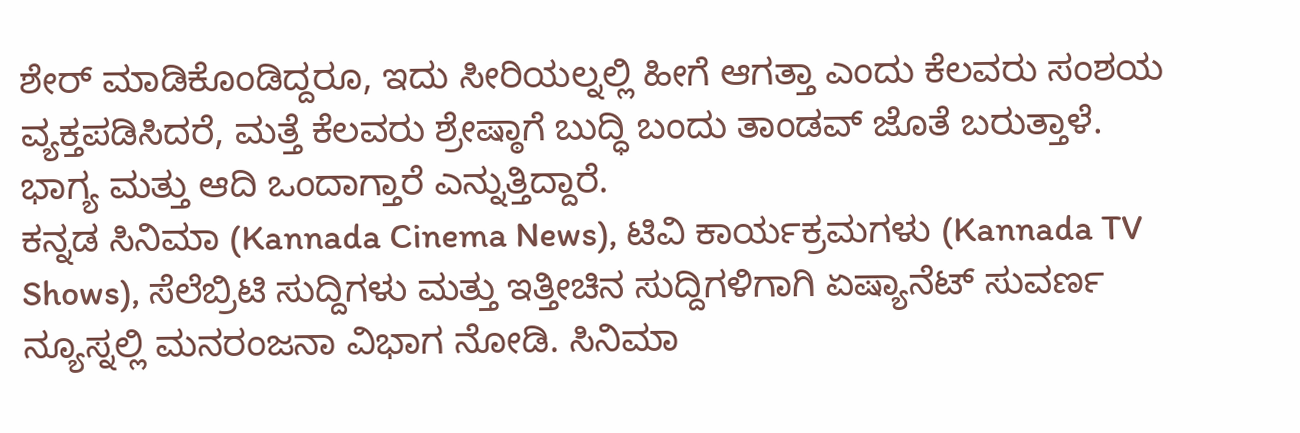ಶೇರ್ ಮಾಡಿಕೊಂಡಿದ್ದರೂ, ಇದು ಸೀರಿಯಲ್ನಲ್ಲಿ ಹೀಗೆ ಆಗತ್ತಾ ಎಂದು ಕೆಲವರು ಸಂಶಯ ವ್ಯಕ್ತಪಡಿಸಿದರೆ, ಮತ್ತೆ ಕೆಲವರು ಶ್ರೇಷ್ಠಾಗೆ ಬುದ್ಧಿ ಬಂದು ತಾಂಡವ್ ಜೊತೆ ಬರುತ್ತಾಳೆ. ಭಾಗ್ಯ ಮತ್ತು ಆದಿ ಒಂದಾಗ್ತಾರೆ ಎನ್ನುತ್ತಿದ್ದಾರೆ.
ಕನ್ನಡ ಸಿನಿಮಾ (Kannada Cinema News), ಟಿವಿ ಕಾರ್ಯಕ್ರಮಗಳು (Kannada TV Shows), ಸೆಲೆಬ್ರಿಟಿ ಸುದ್ದಿಗಳು ಮತ್ತು ಇತ್ತೀಚಿನ ಸುದ್ದಿಗಳಿಗಾಗಿ ಏಷ್ಯಾನೆಟ್ ಸುವರ್ಣ ನ್ಯೂಸ್ನಲ್ಲಿ ಮನರಂಜನಾ ವಿಭಾಗ ನೋಡಿ. ಸಿನಿಮಾ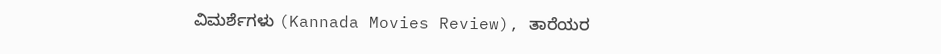ವಿಮರ್ಶೆಗಳು (Kannada Movies Review), ತಾರೆಯರ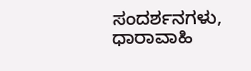ಸಂದರ್ಶನಗಳು, ಧಾರಾವಾಹಿ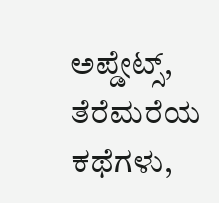ಅಪ್ಡೇಟ್ಸ್, ತೆರೆಮರೆಯ ಕಥೆಗಳು,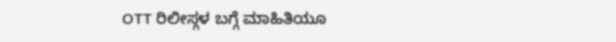OTT ರಿಲೀಸ್ಗಳ ಬಗ್ಗೆ ಮಾಹಿತಿಯೂ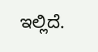ಇಲ್ಲಿದೆ.